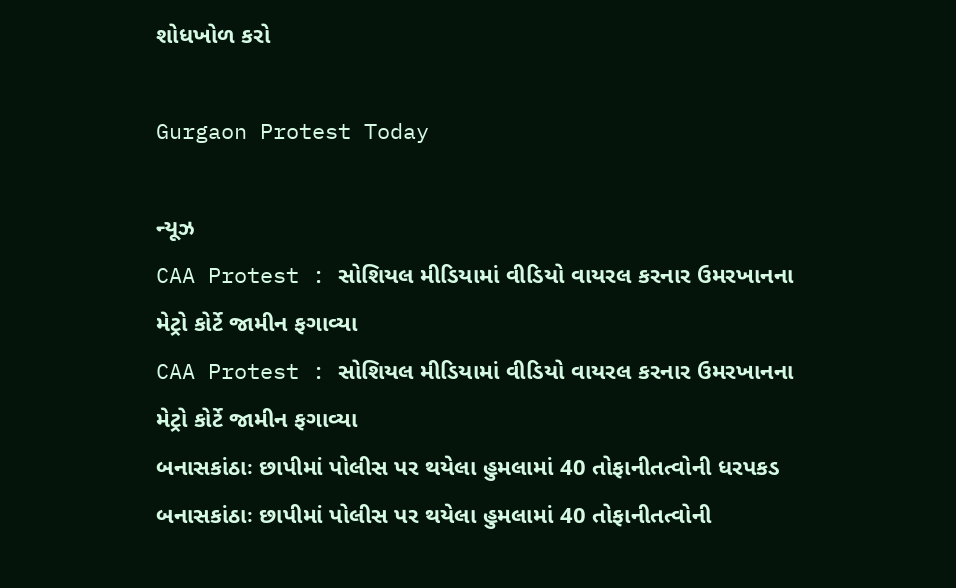શોધખોળ કરો

Gurgaon Protest Today

ન્યૂઝ
CAA Protest : સોશિયલ મીડિયામાં વીડિયો વાયરલ કરનાર ઉમરખાનના મેટ્રો કોર્ટે જામીન ફગાવ્યા
CAA Protest : સોશિયલ મીડિયામાં વીડિયો વાયરલ કરનાર ઉમરખાનના મેટ્રો કોર્ટે જામીન ફગાવ્યા
બનાસકાંઠાઃ છાપીમાં પોલીસ પર થયેલા હુમલામાં 40 તોફાનીતત્વોની ધરપકડ
બનાસકાંઠાઃ છાપીમાં પોલીસ પર થયેલા હુમલામાં 40 તોફાનીતત્વોની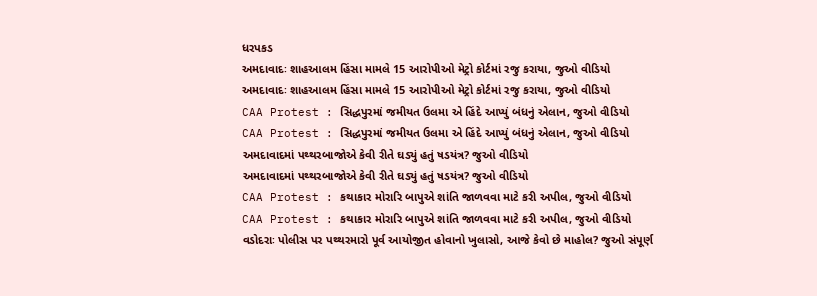ધરપકડ
અમદાવાદઃ શાહઆલમ હિંસા મામલે 15 આરોપીઓ મેટ્રો કોર્ટમાં રજુ કરાયા, જુઓ વીડિયો
અમદાવાદઃ શાહઆલમ હિંસા મામલે 15 આરોપીઓ મેટ્રો કોર્ટમાં રજુ કરાયા, જુઓ વીડિયો
CAA Protest : સિદ્ધપુરમાં જમીયત ઉલમા એ હિંદે આપ્યું બંધનું એલાન, જુઓ વીડિયો
CAA Protest : સિદ્ધપુરમાં જમીયત ઉલમા એ હિંદે આપ્યું બંધનું એલાન, જુઓ વીડિયો
અમદાવાદમાં પથ્થરબાજોએ કેવી રીતે ઘડ્યું હતું ષડયંત્ર? જુઓ વીડિયો
અમદાવાદમાં પથ્થરબાજોએ કેવી રીતે ઘડ્યું હતું ષડયંત્ર? જુઓ વીડિયો
CAA Protest : કથાકાર મોરારિ બાપુએ શાંતિ જાળવવા માટે કરી અપીલ, જુઓ વીડિયો
CAA Protest : કથાકાર મોરારિ બાપુએ શાંતિ જાળવવા માટે કરી અપીલ, જુઓ વીડિયો
વડોદરાઃ પોલીસ પર પથ્થરમારો પૂર્વ આયોજીત હોવાનો ખુલાસો, આજે કેવો છે માહોલ? જુઓ સંપૂર્ણ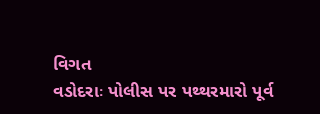વિગત
વડોદરાઃ પોલીસ પર પથ્થરમારો પૂર્વ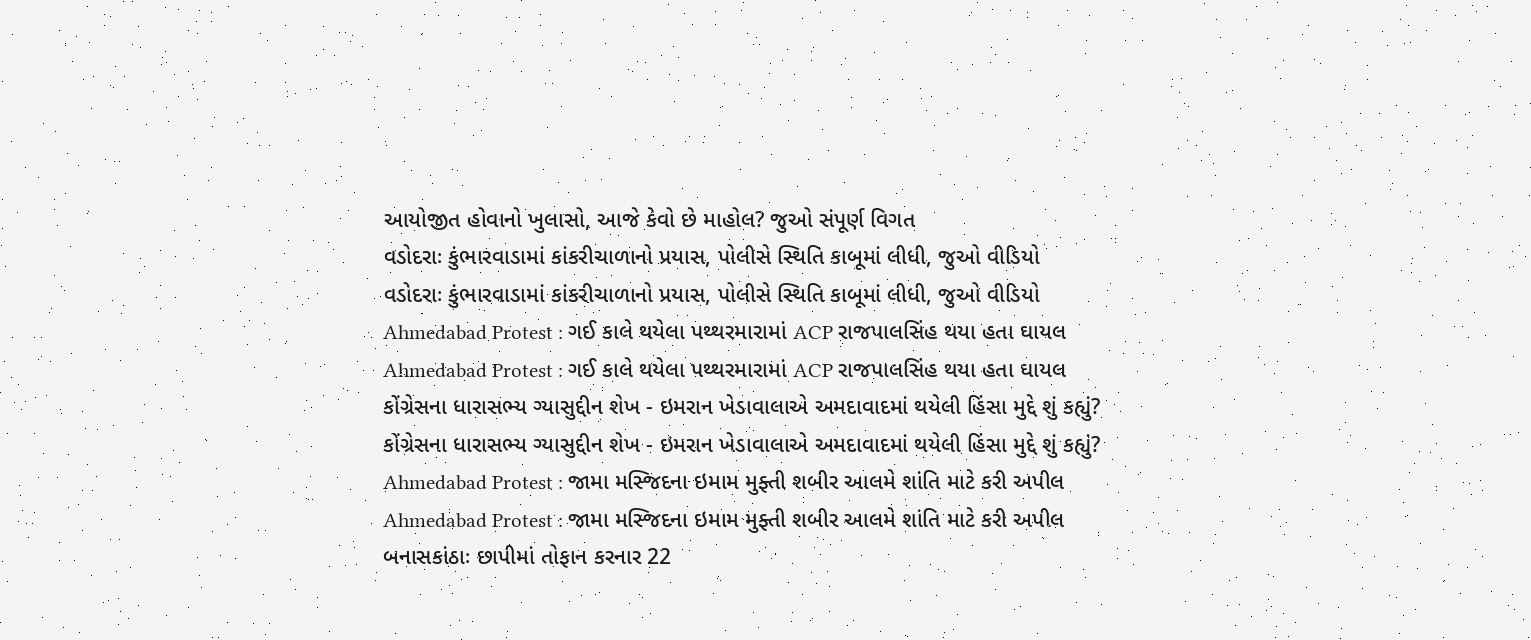આયોજીત હોવાનો ખુલાસો, આજે કેવો છે માહોલ? જુઓ સંપૂર્ણ વિગત
વડોદરાઃ કુંભારવાડામાં કાંકરીચાળાનો પ્રયાસ, પોલીસે સ્થિતિ કાબૂમાં લીધી, જુઓ વીડિયો
વડોદરાઃ કુંભારવાડામાં કાંકરીચાળાનો પ્રયાસ, પોલીસે સ્થિતિ કાબૂમાં લીધી, જુઓ વીડિયો
Ahmedabad Protest : ગઈ કાલે થયેલા પથ્થરમારામાં ACP રાજપાલસિંહ થયા હતા ઘાયલ
Ahmedabad Protest : ગઈ કાલે થયેલા પથ્થરમારામાં ACP રાજપાલસિંહ થયા હતા ઘાયલ
કોંગ્રેસના ધારાસભ્ય ગ્યાસુદ્દીન શેખ - ઇમરાન ખેડાવાલાએ અમદાવાદમાં થયેલી હિંસા મુદ્દે શું કહ્યું?
કોંગ્રેસના ધારાસભ્ય ગ્યાસુદ્દીન શેખ - ઇમરાન ખેડાવાલાએ અમદાવાદમાં થયેલી હિંસા મુદ્દે શું કહ્યું?
Ahmedabad Protest : જામા મસ્જિદના ઇમામ મુફ્તી શબીર આલમે શાંતિ માટે કરી અપીલ
Ahmedabad Protest : જામા મસ્જિદના ઇમામ મુફ્તી શબીર આલમે શાંતિ માટે કરી અપીલ
બનાસકાંઠાઃ છાપીમાં તોફાન કરનાર 22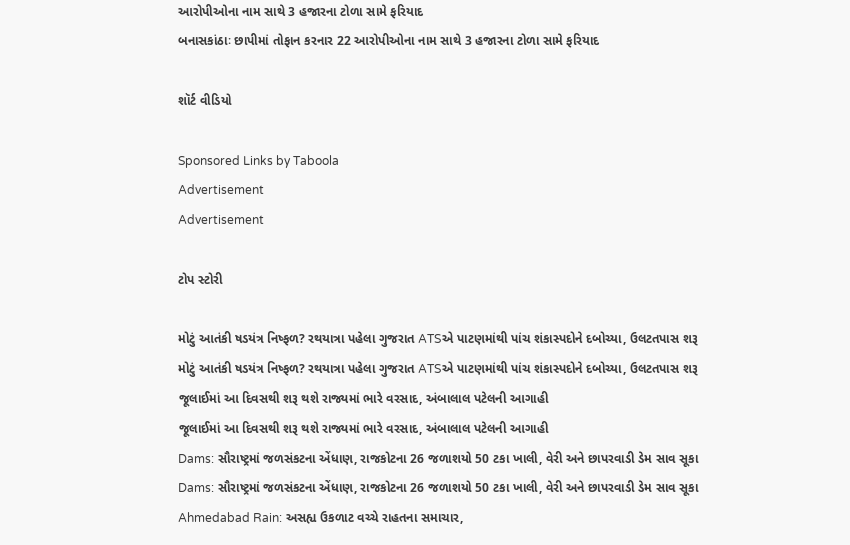આરોપીઓના નામ સાથે 3 હજારના ટોળા સામે ફરિયાદ
બનાસકાંઠાઃ છાપીમાં તોફાન કરનાર 22 આરોપીઓના નામ સાથે 3 હજારના ટોળા સામે ફરિયાદ

શૉર્ટ વીડિયો

Sponsored Links by Taboola
Advertisement
Advertisement

ટોપ સ્ટોરી

મોટું આતંકી ષડયંત્ર નિષ્ફળ? રથયાત્રા પહેલા ગુજરાત ATSએ પાટણમાંથી પાંચ શંકાસ્પદોને દબોચ્યા, ઉલટતપાસ શરૂ
મોટું આતંકી ષડયંત્ર નિષ્ફળ? રથયાત્રા પહેલા ગુજરાત ATSએ પાટણમાંથી પાંચ શંકાસ્પદોને દબોચ્યા, ઉલટતપાસ શરૂ
જૂલાઈમાં આ દિવસથી શરૂ થશે રાજ્યમાં ભારે વરસાદ, અંબાલાલ પટેલની આગાહી
જૂલાઈમાં આ દિવસથી શરૂ થશે રાજ્યમાં ભારે વરસાદ, અંબાલાલ પટેલની આગાહી
Dams: સૌરાષ્ટ્રમાં જળસંકટના એંધાણ, રાજકોટના 26 જળાશયો 50 ટકા ખાલી, વેરી અને છાપરવાડી ડેમ સાવ સૂકા
Dams: સૌરાષ્ટ્રમાં જળસંકટના એંધાણ, રાજકોટના 26 જળાશયો 50 ટકા ખાલી, વેરી અને છાપરવાડી ડેમ સાવ સૂકા
Ahmedabad Rain: અસહ્ય ઉકળાટ વચ્ચે રાહતના સમાચાર,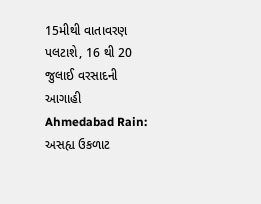15મીથી વાતાવરણ પલટાશે, 16 થી 20 જુલાઈ વરસાદની આગાહી
Ahmedabad Rain: અસહ્ય ઉકળાટ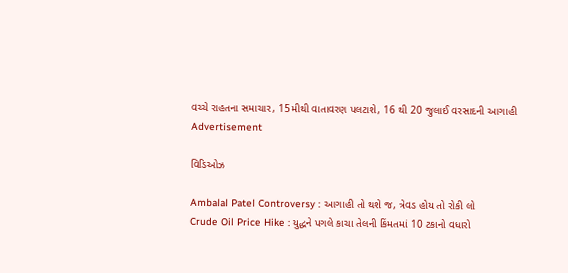વચ્ચે રાહતના સમાચાર, 15મીથી વાતાવરણ પલટાશે, 16 થી 20 જુલાઈ વરસાદની આગાહી
Advertisement

વિડિઓઝ

Ambalal Patel Controversy : આગાહી તો થશે જ, ત્રેવડ હોય તો રોકી લો
Crude Oil Price Hike : યુદ્ધને પગલે કાચા તેલની કિંમતમાં 10 ટકાનો વધારો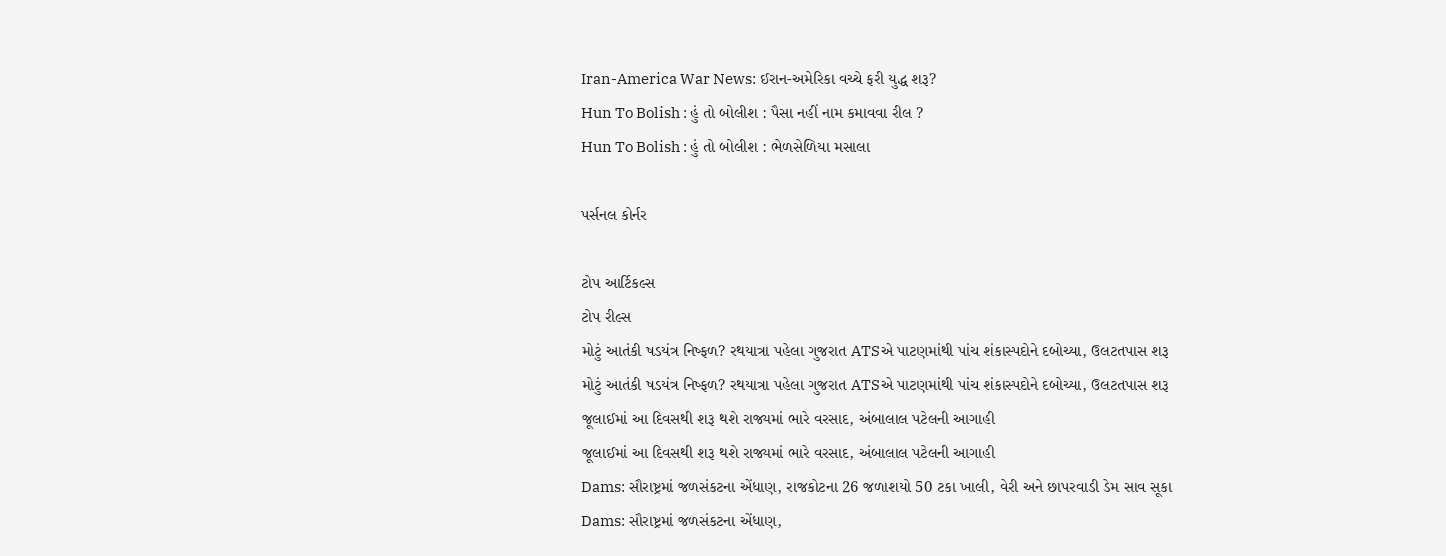Iran-America War News: ઈરાન-અમેરિકા વચ્ચે ફરી યુદ્ધ શરૂ?
Hun To Bolish : હું તો બોલીશ : પૈસા નહીં નામ કમાવવા રીલ ?
Hun To Bolish : હું તો બોલીશ : ભેળસેળિયા મસાલા

પર્સનલ કોર્નર

ટોપ આર્ટિકલ્સ
ટોપ રીલ્સ
મોટું આતંકી ષડયંત્ર નિષ્ફળ? રથયાત્રા પહેલા ગુજરાત ATSએ પાટણમાંથી પાંચ શંકાસ્પદોને દબોચ્યા, ઉલટતપાસ શરૂ
મોટું આતંકી ષડયંત્ર નિષ્ફળ? રથયાત્રા પહેલા ગુજરાત ATSએ પાટણમાંથી પાંચ શંકાસ્પદોને દબોચ્યા, ઉલટતપાસ શરૂ
જૂલાઈમાં આ દિવસથી શરૂ થશે રાજ્યમાં ભારે વરસાદ, અંબાલાલ પટેલની આગાહી
જૂલાઈમાં આ દિવસથી શરૂ થશે રાજ્યમાં ભારે વરસાદ, અંબાલાલ પટેલની આગાહી
Dams: સૌરાષ્ટ્રમાં જળસંકટના એંધાણ, રાજકોટના 26 જળાશયો 50 ટકા ખાલી, વેરી અને છાપરવાડી ડેમ સાવ સૂકા
Dams: સૌરાષ્ટ્રમાં જળસંકટના એંધાણ,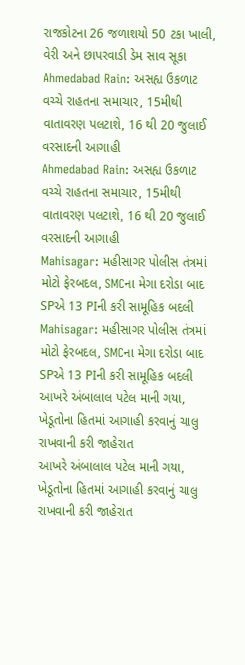રાજકોટના 26 જળાશયો 50 ટકા ખાલી, વેરી અને છાપરવાડી ડેમ સાવ સૂકા
Ahmedabad Rain: અસહ્ય ઉકળાટ વચ્ચે રાહતના સમાચાર, 15મીથી વાતાવરણ પલટાશે, 16 થી 20 જુલાઈ વરસાદની આગાહી
Ahmedabad Rain: અસહ્ય ઉકળાટ વચ્ચે રાહતના સમાચાર, 15મીથી વાતાવરણ પલટાશે, 16 થી 20 જુલાઈ વરસાદની આગાહી
Mahisagar: મહીસાગર પોલીસ તંત્રમાં મોટો ફેરબદલ, SMCના મેગા દરોડા બાદ SPએ 13 PIની કરી સામૂહિક બદલી
Mahisagar: મહીસાગર પોલીસ તંત્રમાં મોટો ફેરબદલ, SMCના મેગા દરોડા બાદ SPએ 13 PIની કરી સામૂહિક બદલી
આખરે અંબાલાલ પટેલ માની ગયા,  ખેડૂતોના હિતમાં આગાહી કરવાનું ચાલુ રાખવાની કરી જાહેરાત
આખરે અંબાલાલ પટેલ માની ગયા,  ખેડૂતોના હિતમાં આગાહી કરવાનું ચાલુ રાખવાની કરી જાહેરાત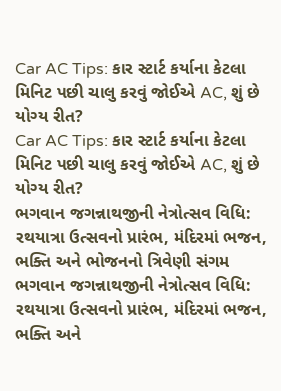Car AC Tips: કાર સ્ટાર્ટ કર્યાના કેટલા મિનિટ પછી ચાલુ કરવું જોઈએ AC, શું છે યોગ્ય રીત?
Car AC Tips: કાર સ્ટાર્ટ કર્યાના કેટલા મિનિટ પછી ચાલુ કરવું જોઈએ AC, શું છે યોગ્ય રીત?
ભગવાન જગન્નાથજીની નેત્રોત્સવ વિધિ: રથયાત્રા ઉત્સવનો પ્રારંભ, મંદિરમાં ભજન, ભક્તિ અને ભોજનનો ત્રિવેણી સંગમ
ભગવાન જગન્નાથજીની નેત્રોત્સવ વિધિ: રથયાત્રા ઉત્સવનો પ્રારંભ, મંદિરમાં ભજન, ભક્તિ અને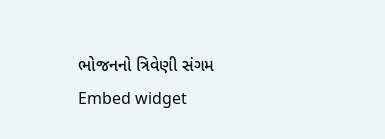ભોજનનો ત્રિવેણી સંગમ
Embed widget